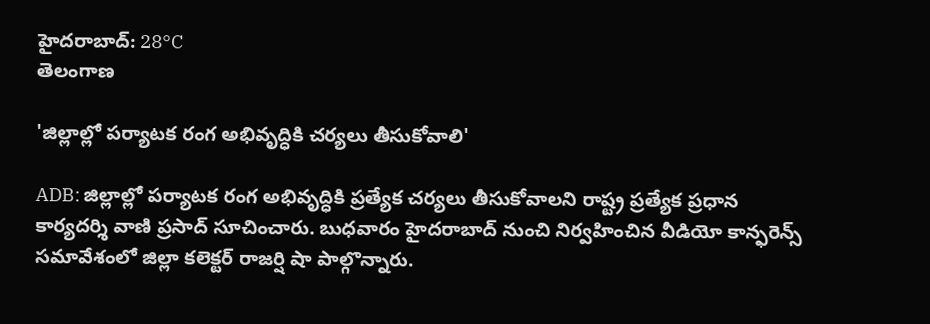హైదరాబాద్: 28°C
తెలంగాణ

'జిల్లాల్లో పర్యాటక రంగ అభివృద్ధికి చర్యలు తీసుకోవాలి'

ADB: జిల్లాల్లో పర్యాటక రంగ అభివృద్ధికి ప్రత్యేక చర్యలు తీసుకోవాలని రాష్ట్ర ప్రత్యేక ప్రధాన కార్యదర్శి వాణి ప్రసాద్ సూచించారు. బుధవారం హైదరాబాద్ నుంచి నిర్వహించిన వీడియో కాన్ఫరెన్స్ సమావేశంలో జిల్లా కలెక్టర్ రాజర్షి షా పాల్గొన్నారు.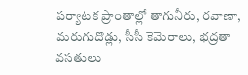పర్యాటక ప్రాంతాల్లో తాగునీరు, రవాణా, మరుగుదొడ్లు, సీసీ కెమెరాలు, భద్రతా వసతులు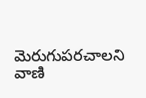మెరుగుపరచాలని వాణి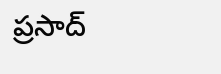ప్రసాద్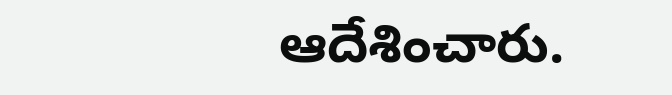ఆదేశించారు.